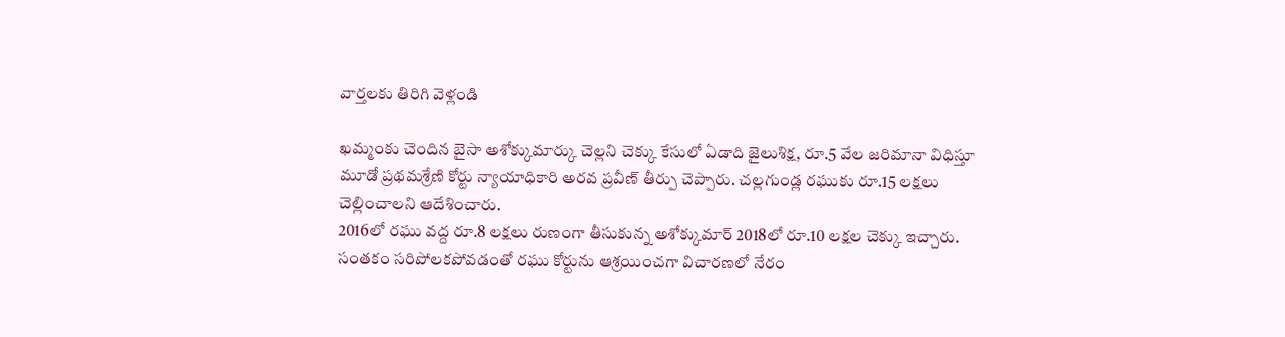వార్తలకు తిరిగి వెళ్లండి

ఖమ్మంకు చెందిన బైసా అశోక్కుమార్కు చెల్లని చెక్కు కేసులో ఏడాది జైలుశిక్ష, రూ.5 వేల జరిమానా విధిస్తూ మూడో ప్రథమశ్రేణి కోర్టు న్యాయాధికారి అరవ ప్రవీణ్ తీర్పు చెప్పారు. చల్లగుండ్ల రఘుకు రూ.15 లక్షలు చెల్లించాలని ఆదేశించారు.
2016లో రఘు వద్ద రూ.8 లక్షలు రుణంగా తీసుకున్న అశోక్కుమార్ 2018లో రూ.10 లక్షల చెక్కు ఇచ్చారు. సంతకం సరిపోలకపోవడంతో రఘు కోర్టును ఆశ్రయించగా విచారణలో నేరం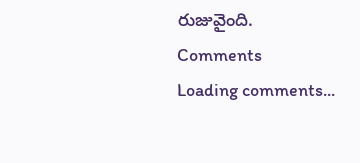రుజువైంది.
Comments
Loading comments...